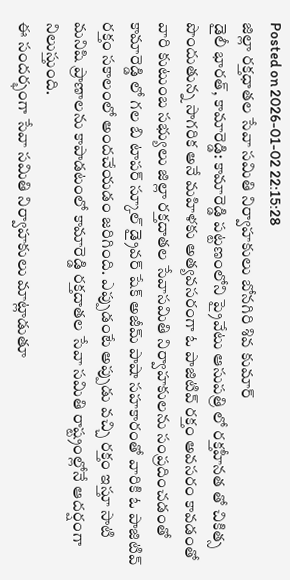Posted on 2026-01-02 22:15:28
జిల్లా రక్తధాతల సేవా సమితి నిర్వాహకులు బోనగిరి శివ కుమార్
డైలీ భారత్, కామారెడ్డి: కామారెడ్డి పట్టణంలోని ప్రైవేటు ఆసుపత్రి లో రక్తహీనత తో చికిత్స పొందుతున్న సాగరిక అనే మహిళకు అత్యవసరంగా ఓ పాజిటివ్ రక్తం అవసరం కావడంతో వారి కుటుంబ సభ్యులు జిల్లా రక్తదాతల సేవాసమితి నిర్వాహకులను సంప్రదించడంతో కామారెడ్డి లో గల బి టాపర్ స్కూల్ డ్రైవర్ షేక్ అజీమ్ పాషా సహకారంతో వారికి ఓ పాజిటివ్ రక్తం సకాలంలో అందచేయడం జరిగింది. ఎప్పుడంటే అప్పుడు వచ్చి రక్తం ఇస్తూ సాటి మనిషి ప్రాణాలను కాపాడటంలో కామారెడ్డి రక్తదాతల సేవా సమితి రాష్ట్రంల్లోనే ఆదర్షంగా నిలుస్తుంది.
ఈ సందర్భంగా సేవా సమితి నిర్వాహకులు మాట్లాడుతూ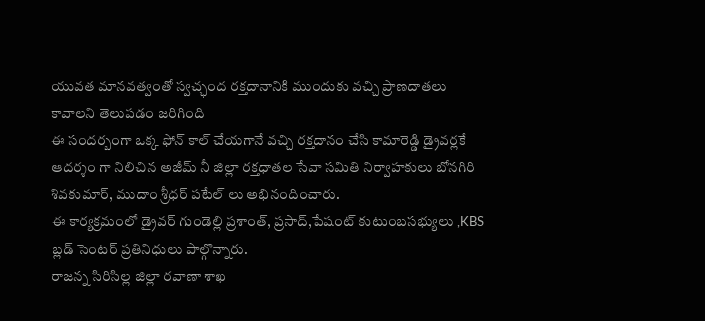యువత మానవత్వంతో స్వచ్ఛంద రక్తదానానికి ముందుకు వచ్చి ప్రాణదాతలు కావాలని తెలుపడం జరిగింది
ఈ సందర్బంగా ఒక్క ఫోన్ కాల్ చేయగానే వచ్చి రక్తదానం చేసి కామారెడ్డి డ్రైవర్లకే ఆదర్శం గా నిలిచిన అజీమ్ నీ జిల్లా రక్తధాతల సేవా సమితి నిర్వాహకులు బోనగిరి శివకుమార్, ముదాం శ్రీధర్ పటేల్ లు అభినందించారు.
ఈ కార్యక్రమంలో డ్రైవర్ గుండెల్లి ప్రశాంత్, ప్రసాద్,పేషంట్ కుటుంబసభ్యులు ,KBS బ్లడ్ సెంటర్ ప్రతినిధులు పాల్గొన్నారు.
రాజన్న సిరిసిల్ల జిల్లా రవాణా శాఖ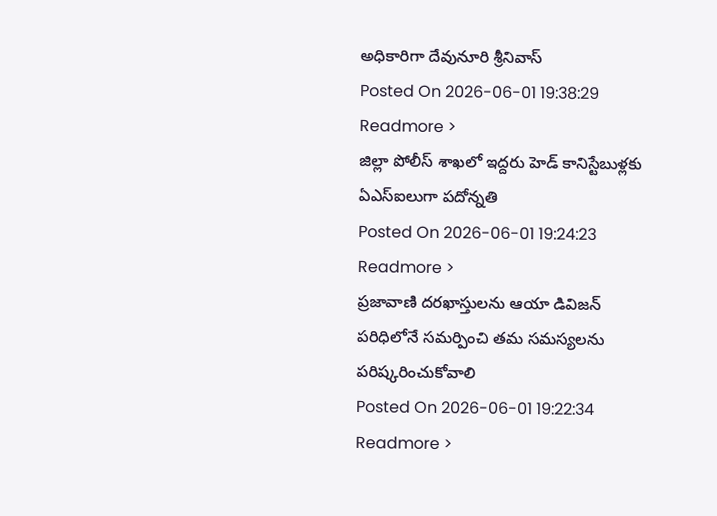అధికారిగా దేవునూరి శ్రీనివాస్
Posted On 2026-06-01 19:38:29
Readmore >
జిల్లా పోలీస్ శాఖలో ఇద్దరు హెడ్ కానిస్టేబుళ్లకు ఏఎస్ఐలుగా పదోన్నతి
Posted On 2026-06-01 19:24:23
Readmore >
ప్రజావాణి దరఖాస్తులను ఆయా డివిజన్ పరిధిలోనే సమర్పించి తమ సమస్యలను పరిష్కరించుకోవాలి
Posted On 2026-06-01 19:22:34
Readmore >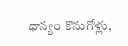ధాన్యం కొనుగోళ్లు,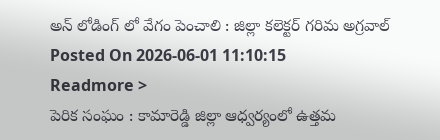అన్ లోడింగ్ లో వేగం పెంచాలి : జిల్లా కలెక్టర్ గరిమ అగ్రవాల్
Posted On 2026-06-01 11:10:15
Readmore >
పెరిక సంఘం : కామారెడ్డి జిల్లా ఆధ్వర్యంలో ఉత్తమ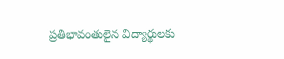ప్రతిభావంతులైన విద్యార్థులకు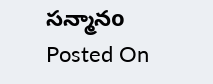సన్మానo
Posted On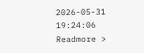2026-05-31 19:24:06
Readmore >